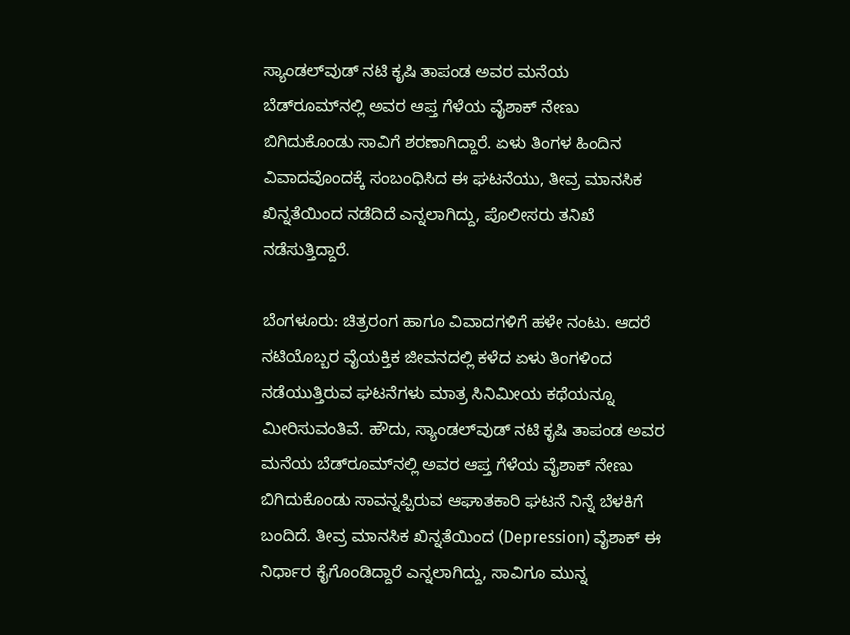ಸ್ಯಾಂಡಲ್‌ವುಡ್ ನಟಿ ಕೃಷಿ ತಾಪಂಡ ಅವರ ಮನೆಯ ಬೆಡ್‌ರೂಮ್‌ನಲ್ಲಿ ಅವರ ಆಪ್ತ ಗೆಳೆಯ ವೈಶಾಕ್ ನೇಣು ಬಿಗಿದುಕೊಂಡು ಸಾವಿಗೆ ಶರಣಾಗಿದ್ದಾರೆ. ಏಳು ತಿಂಗಳ ಹಿಂದಿನ ವಿವಾದವೊಂದಕ್ಕೆ ಸಂಬಂಧಿಸಿದ ಈ ಘಟನೆಯು, ತೀವ್ರ ಮಾನಸಿಕ ಖಿನ್ನತೆಯಿಂದ ನಡೆದಿದೆ ಎನ್ನಲಾಗಿದ್ದು, ಪೊಲೀಸರು ತನಿಖೆ ನಡೆಸುತ್ತಿದ್ದಾರೆ.

ಬೆಂಗಳೂರು: ಚಿತ್ರರಂಗ ಹಾಗೂ ವಿವಾದಗಳಿಗೆ ಹಳೇ ನಂಟು. ಆದರೆ ನಟಿಯೊಬ್ಬರ ವೈಯಕ್ತಿಕ ಜೀವನದಲ್ಲಿ ಕಳೆದ ಏಳು ತಿಂಗಳಿಂದ ನಡೆಯುತ್ತಿರುವ ಘಟನೆಗಳು ಮಾತ್ರ ಸಿನಿಮೀಯ ಕಥೆಯನ್ನೂ ಮೀರಿಸುವಂತಿವೆ. ಹೌದು, ಸ್ಯಾಂಡಲ್‌ವುಡ್ ನಟಿ ಕೃಷಿ ತಾಪಂಡ ಅವರ ಮನೆಯ ಬೆಡ್‌ರೂಮ್‌ನಲ್ಲಿ ಅವರ ಆಪ್ತ ಗೆಳೆಯ ವೈಶಾಕ್ ನೇಣು ಬಿಗಿದುಕೊಂಡು ಸಾವನ್ನಪ್ಪಿರುವ ಆಘಾತಕಾರಿ ಘಟನೆ ನಿನ್ನೆ ಬೆಳಕಿಗೆ ಬಂದಿದೆ. ತೀವ್ರ ಮಾನಸಿಕ ಖಿನ್ನತೆಯಿಂದ (Depression) ವೈಶಾಕ್ ಈ ನಿರ್ಧಾರ ಕೈಗೊಂಡಿದ್ದಾರೆ ಎನ್ನಲಾಗಿದ್ದು, ಸಾವಿಗೂ ಮುನ್ನ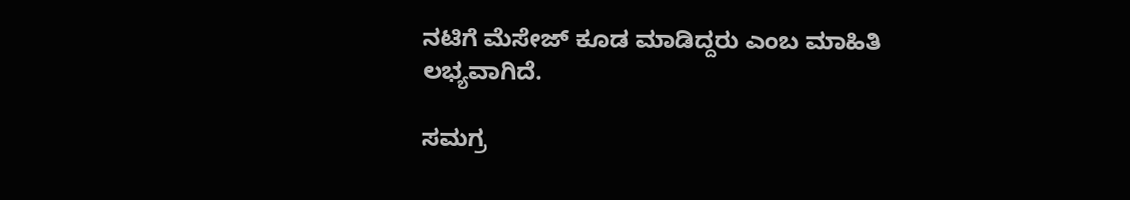ನಟಿಗೆ ಮೆಸೇಜ್ ಕೂಡ ಮಾಡಿದ್ದರು ಎಂಬ ಮಾಹಿತಿ ಲಭ್ಯವಾಗಿದೆ.

ಸಮಗ್ರ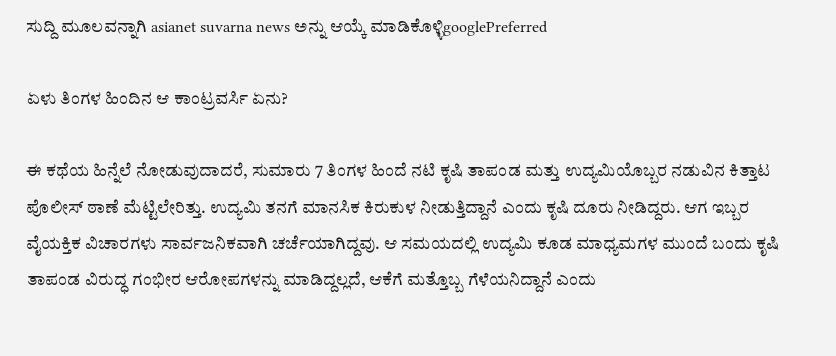ಸುದ್ದಿ ಮೂಲವನ್ನಾಗಿ asianet suvarna news ಅನ್ನು ಆಯ್ಕೆ ಮಾಡಿಕೊಳ್ಳಿgooglePreferred

ಏಳು ತಿಂಗಳ ಹಿಂದಿನ ಆ ಕಾಂಟ್ರವರ್ಸಿ ಏನು?

ಈ ಕಥೆಯ ಹಿನ್ನೆಲೆ ನೋಡುವುದಾದರೆ, ಸುಮಾರು 7 ತಿಂಗಳ ಹಿಂದೆ ನಟಿ ಕೃಷಿ ತಾಪಂಡ ಮತ್ತು ಉದ್ಯಮಿಯೊಬ್ಬರ ನಡುವಿನ ಕಿತ್ತಾಟ ಪೊಲೀಸ್ ಠಾಣೆ ಮೆಟ್ಟಿಲೇರಿತ್ತು. ಉದ್ಯಮಿ ತನಗೆ ಮಾನಸಿಕ ಕಿರುಕುಳ ನೀಡುತ್ತಿದ್ದಾನೆ ಎಂದು ಕೃಷಿ ದೂರು ನೀಡಿದ್ದರು. ಆಗ ಇಬ್ಬರ ವೈಯಕ್ತಿಕ ವಿಚಾರಗಳು ಸಾರ್ವಜನಿಕವಾಗಿ ಚರ್ಚೆಯಾಗಿದ್ದವು. ಆ ಸಮಯದಲ್ಲಿ ಉದ್ಯಮಿ ಕೂಡ ಮಾಧ್ಯಮಗಳ ಮುಂದೆ ಬಂದು ಕೃಷಿ ತಾಪಂಡ ವಿರುದ್ಧ ಗಂಭೀರ ಆರೋಪಗಳನ್ನು ಮಾಡಿದ್ದಲ್ಲದೆ, ಆಕೆಗೆ ಮತ್ತೊಬ್ಬ ಗೆಳೆಯನಿದ್ದಾನೆ ಎಂದು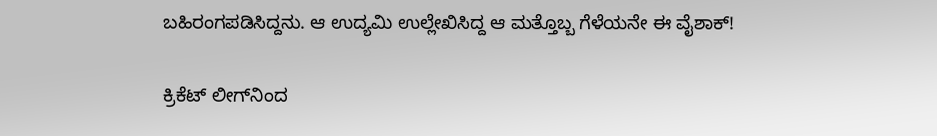ಬಹಿರಂಗಪಡಿಸಿದ್ದನು. ಆ ಉದ್ಯಮಿ ಉಲ್ಲೇಖಿಸಿದ್ದ ಆ ಮತ್ತೊಬ್ಬ ಗೆಳೆಯನೇ ಈ ವೈಶಾಕ್!

ಕ್ರಿಕೆಟ್ ಲೀಗ್‌ನಿಂದ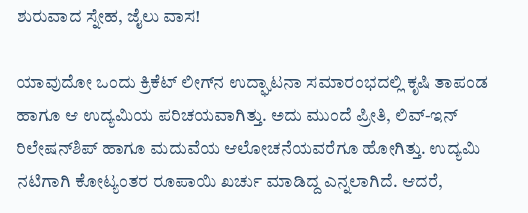ಶುರುವಾದ ಸ್ನೇಹ, ಜೈಲು ವಾಸ!

ಯಾವುದೋ ಒಂದು ಕ್ರಿಕೆಟ್ ಲೀಗ್‌ನ ಉದ್ಘಾಟನಾ ಸಮಾರಂಭದಲ್ಲಿ ಕೃಷಿ ತಾಪಂಡ ಹಾಗೂ ಆ ಉದ್ಯಮಿಯ ಪರಿಚಯವಾಗಿತ್ತು. ಅದು ಮುಂದೆ ಪ್ರೀತಿ, ಲಿವ್-ಇನ್ ರಿಲೇಷನ್‌ಶಿಪ್ ಹಾಗೂ ಮದುವೆಯ ಆಲೋಚನೆಯವರೆಗೂ ಹೋಗಿತ್ತು. ಉದ್ಯಮಿ ನಟಿಗಾಗಿ ಕೋಟ್ಯಂತರ ರೂಪಾಯಿ ಖರ್ಚು ಮಾಡಿದ್ದ ಎನ್ನಲಾಗಿದೆ. ಆದರೆ,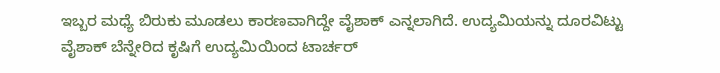ಇಬ್ಬರ ಮಧ್ಯೆ ಬಿರುಕು ಮೂಡಲು ಕಾರಣವಾಗಿದ್ದೇ ವೈಶಾಕ್ ಎನ್ನಲಾಗಿದೆ. ಉದ್ಯಮಿಯನ್ನು ದೂರವಿಟ್ಟು ವೈಶಾಕ್ ಬೆನ್ನೇರಿದ ಕೃಷಿಗೆ ಉದ್ಯಮಿಯಿಂದ ಟಾರ್ಚರ್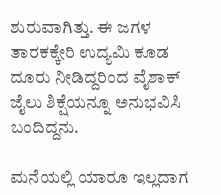ಶುರುವಾಗಿತ್ತು. ಈ ಜಗಳ ತಾರಕಕ್ಕೇರಿ ಉದ್ಯಮಿ ಕೂಡ ದೂರು ನೀಡಿದ್ದರಿಂದ ವೈಶಾಕ್ ಜೈಲು ಶಿಕ್ಷೆಯನ್ನೂ ಅನುಭವಿಸಿ ಬಂದಿದ್ದನು.

ಮನೆಯಲ್ಲಿ ಯಾರೂ ಇಲ್ಲದಾಗ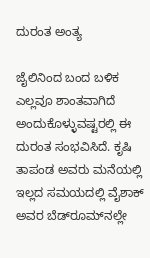ದುರಂತ ಅಂತ್ಯ

ಜೈಲಿನಿಂದ ಬಂದ ಬಳಿಕ ಎಲ್ಲವೂ ಶಾಂತವಾಗಿದೆ ಅಂದುಕೊಳ್ಳುವಷ್ಟರಲ್ಲಿ ಈ ದುರಂತ ಸಂಭವಿಸಿದೆ. ಕೃಷಿ ತಾಪಂಡ ಅವರು ಮನೆಯಲ್ಲಿ ಇಲ್ಲದ ಸಮಯದಲ್ಲಿ ವೈಶಾಕ್ ಅವರ ಬೆಡ್‌ರೂಮ್‌ನಲ್ಲೇ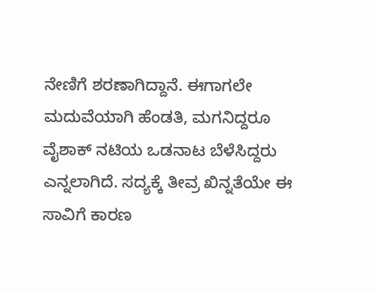ನೇಣಿಗೆ ಶರಣಾಗಿದ್ದಾನೆ. ಈಗಾಗಲೇ ಮದುವೆಯಾಗಿ ಹೆಂಡತಿ, ಮಗನಿದ್ದರೂ ವೈಶಾಕ್ ನಟಿಯ ಒಡನಾಟ ಬೆಳೆಸಿದ್ದರು ಎನ್ನಲಾಗಿದೆ. ಸದ್ಯಕ್ಕೆ ತೀವ್ರ ಖಿನ್ನತೆಯೇ ಈ ಸಾವಿಗೆ ಕಾರಣ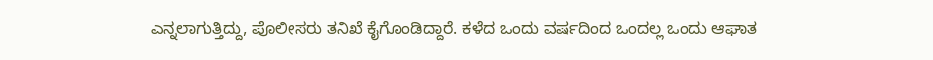ಎನ್ನಲಾಗುತ್ತಿದ್ದು, ಪೊಲೀಸರು ತನಿಖೆ ಕೈಗೊಂಡಿದ್ದಾರೆ. ಕಳೆದ ಒಂದು ವರ್ಷದಿಂದ ಒಂದಲ್ಲ ಒಂದು ಆಘಾತ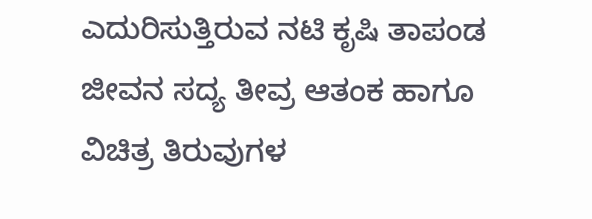ಎದುರಿಸುತ್ತಿರುವ ನಟಿ ಕೃಷಿ ತಾಪಂಡ ಜೀವನ ಸದ್ಯ ತೀವ್ರ ಆತಂಕ ಹಾಗೂ ವಿಚಿತ್ರ ತಿರುವುಗಳ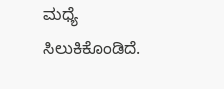ಮಧ್ಯೆ ಸಿಲುಕಿಕೊಂಡಿದೆ.